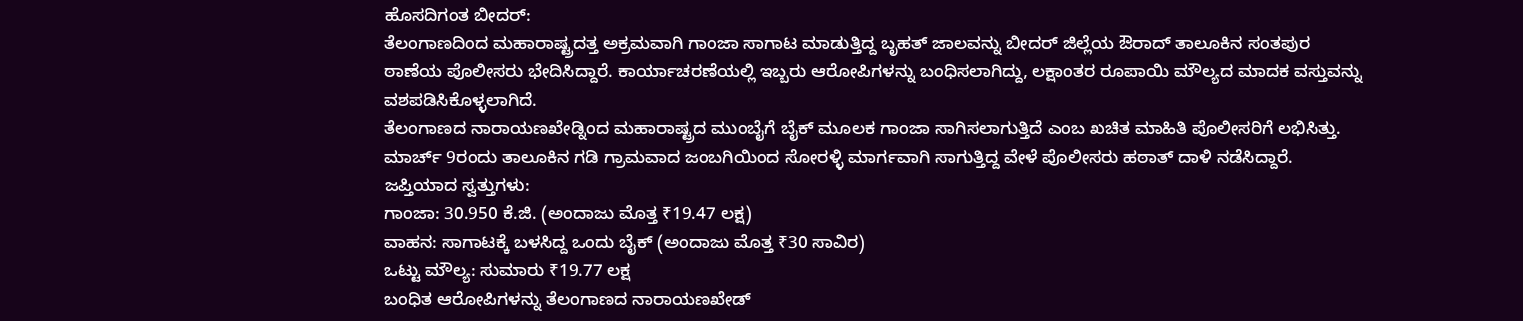ಹೊಸದಿಗಂತ ಬೀದರ್:
ತೆಲಂಗಾಣದಿಂದ ಮಹಾರಾಷ್ಟ್ರದತ್ತ ಅಕ್ರಮವಾಗಿ ಗಾಂಜಾ ಸಾಗಾಟ ಮಾಡುತ್ತಿದ್ದ ಬೃಹತ್ ಜಾಲವನ್ನು ಬೀದರ್ ಜಿಲ್ಲೆಯ ಔರಾದ್ ತಾಲೂಕಿನ ಸಂತಪುರ ಠಾಣೆಯ ಪೊಲೀಸರು ಭೇದಿಸಿದ್ದಾರೆ. ಕಾರ್ಯಾಚರಣೆಯಲ್ಲಿ ಇಬ್ಬರು ಆರೋಪಿಗಳನ್ನು ಬಂಧಿಸಲಾಗಿದ್ದು, ಲಕ್ಷಾಂತರ ರೂಪಾಯಿ ಮೌಲ್ಯದ ಮಾದಕ ವಸ್ತುವನ್ನು ವಶಪಡಿಸಿಕೊಳ್ಳಲಾಗಿದೆ.
ತೆಲಂಗಾಣದ ನಾರಾಯಣಖೇಡ್ನಿಂದ ಮಹಾರಾಷ್ಟ್ರದ ಮುಂಬೈಗೆ ಬೈಕ್ ಮೂಲಕ ಗಾಂಜಾ ಸಾಗಿಸಲಾಗುತ್ತಿದೆ ಎಂಬ ಖಚಿತ ಮಾಹಿತಿ ಪೊಲೀಸರಿಗೆ ಲಭಿಸಿತ್ತು. ಮಾರ್ಚ್ 9ರಂದು ತಾಲೂಕಿನ ಗಡಿ ಗ್ರಾಮವಾದ ಜಂಬಗಿಯಿಂದ ಸೋರಳ್ಳಿ ಮಾರ್ಗವಾಗಿ ಸಾಗುತ್ತಿದ್ದ ವೇಳೆ ಪೊಲೀಸರು ಹಠಾತ್ ದಾಳಿ ನಡೆಸಿದ್ದಾರೆ.
ಜಪ್ತಿಯಾದ ಸ್ವತ್ತುಗಳು:
ಗಾಂಜಾ: 30.950 ಕೆ.ಜಿ. (ಅಂದಾಜು ಮೊತ್ತ ₹19.47 ಲಕ್ಷ)
ವಾಹನ: ಸಾಗಾಟಕ್ಕೆ ಬಳಸಿದ್ದ ಒಂದು ಬೈಕ್ (ಅಂದಾಜು ಮೊತ್ತ ₹30 ಸಾವಿರ)
ಒಟ್ಟು ಮೌಲ್ಯ: ಸುಮಾರು ₹19.77 ಲಕ್ಷ
ಬಂಧಿತ ಆರೋಪಿಗಳನ್ನು ತೆಲಂಗಾಣದ ನಾರಾಯಣಖೇಡ್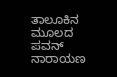ತಾಲೂಕಿನ ಮೂಲದ ಪವನ್ ನಾರಾಯಣ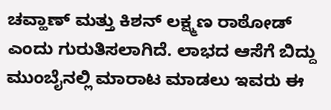ಚವ್ಹಾಣ್ ಮತ್ತು ಕಿಶನ್ ಲಕ್ಷ್ಮಣ ರಾಠೋಡ್ ಎಂದು ಗುರುತಿಸಲಾಗಿದೆ. ಲಾಭದ ಆಸೆಗೆ ಬಿದ್ದು ಮುಂಬೈನಲ್ಲಿ ಮಾರಾಟ ಮಾಡಲು ಇವರು ಈ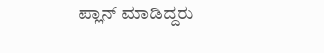ಪ್ಲಾನ್ ಮಾಡಿದ್ದರು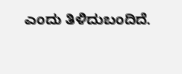ಎಂದು ತಿಳಿದುಬಂದಿದೆ.